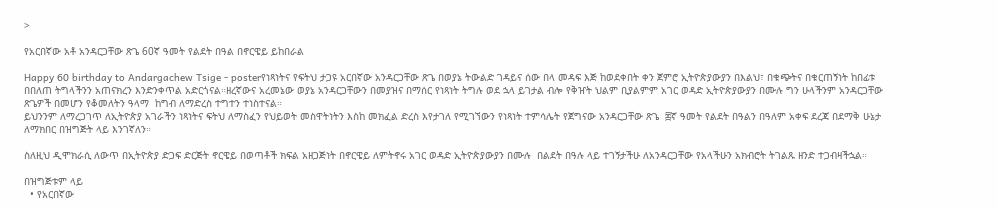>

የአርበኛው አቶ አንዳርጋቸው ጽጌ 60ኛ ዓመት የልደት በዓል በኖርዌይ ይከበራል

Happy 60 birthday to Andargachew Tsige - posterየነጻነትና የፍትህ ታጋዩ አርበኛው አንዳርጋቸው ጽጌ በወያኔ ትውልድ ገዳይና ሰው በላ መዳፍ እጅ ከወደቀበት ቀን ጀምሮ ኢትዮጵያውያን በእልህ፣ በቁጭትና በቁርጠኝነት ከበፊቱ በበለጠ ትግላችንን አጠናክረን እንድንቀጥል አድርጎናል።ዘረኛውና አረመኔው ወያኔ አንዳርጋቸውን በመያዝና በማሰር የነጻነት ትግሉ ወደ ኋላ ይገታል ብሎ የቅዠት ህልም ቢያልምም አገር ወዳድ ኢትዮጵያውያን በሙሉ ግን ሁላችንም አንዳርጋቸው ጽጌዎች በመሆን የቆመለትን ዓላማ  ከግብ ለማድረስ ተግተን ተነስተናል።
ይህንንም ለማረጋገጥ ለኢትዮጵያ አገራችን ነጻነትና ፍትህ ለማስፈን የህይወት መስዋትነትን እስከ መክፈል ድረስ እየታገለ የሚገኘውን የነጻነት ተምሳሌት የጀግናው አንዳርጋቸው ጽጌ  ፷ኛ ዓመት የልደት በዓልን በዓለም አቀፍ ደረጃ በደማቅ ሁኔታ ለማክበር በዝግጅት ላይ እንገኛለን።

ስለዚህ ዲሞክራሲ ለውጥ በኢትዮጵያ ድጋፍ ድርጅት ኖርዌይ በወጣቶች ክፍል አዘጋጅነት በኖርዌይ ለምትኖሩ አገር ወዳድ ኢትዮጵያውያን በሙሉ  በልደት በዓሉ ላይ ተገኝታችሁ ለአንዳርጋቸው የአላችሁን አክብሮት ትገልጹ ዘንድ ተጋብዛችኋል።

በዝግጅቱም ላይ
  • የአርበኛው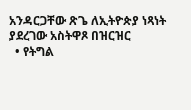አንዳርጋቸው ጽጌ ለኢትዮጵያ ነጻነት ያደረገው አስትዋጾ በዝርዝር
  • የትግል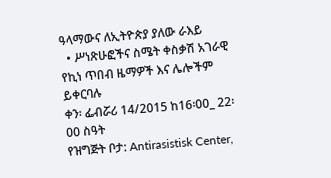ዓላማውና ለኢትዮጵያ ያለው ራእይ
  • ሥነጽሁፎችና ስሜት ቀስቃሽ አገራዊ የኪነ ጥበብ ዜማዎች እና ሌሎችም ይቀርባሉ
ቀን፡ ፌብሯሪ 14/2015 ከ16፡00_ 22፡00 ስዓት
የዝግጅት ቦታ: Antirasistisk Center,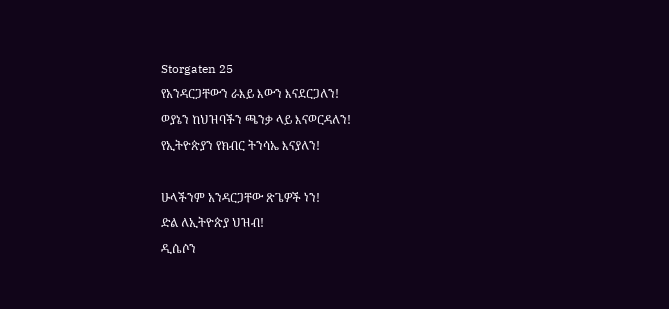Storgaten 25
የአንዳርጋቸውን ራእይ እውን እናደርጋለን!
ወያኔን ከህዝባችን ጫንቃ ላይ እናወርዳለን!
የኢትዮጵያን የክብር ትንሳኤ እናያለን!

ሁላችንም አንዳርጋቸው ጽጌዎች ነን!
ድል ለኢትዮጵያ ህዝብ!
ዲሴሶን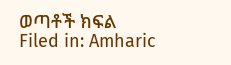ወጣቶች ክፍል
Filed in: Amharic